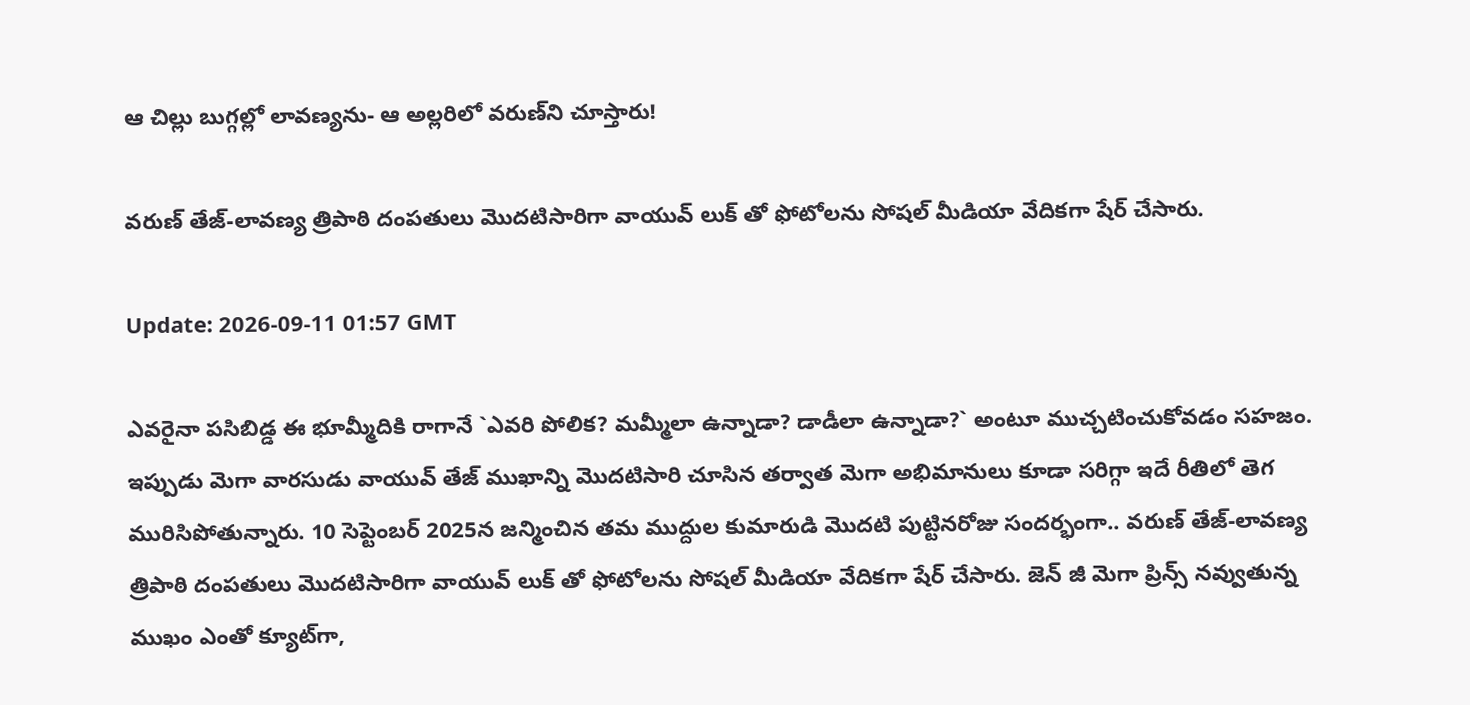ఆ చిల్లు బుగ్గ‌ల్లో లావ‌ణ్యను- ఆ అల్ల‌రిలో వ‌రుణ్‌ని చూస్తారు!

వరుణ్ తేజ్-లావణ్య త్రిపాఠి దంపతులు మొదటిసారిగా వాయువ్ లుక్ తో ఫోటోలను సోషల్ మీడియా వేదికగా షేర్ చేసారు.

Update: 2026-09-11 01:57 GMT

ఎవరైనా ప‌సిబిడ్డ‌ ఈ భూమ్మీదికి రాగానే `ఎవరి పోలిక? మమ్మీలా ఉన్నాడా? డాడీలా ఉన్నాడా?` అంటూ ముచ్చటించుకోవడం సహజం. ఇప్పుడు మెగా వారసుడు వాయువ్ తేజ్ ముఖాన్ని మొదటిసారి చూసిన తర్వాత మెగా అభిమానులు కూడా సరిగ్గా ఇదే రీతిలో తెగ మురిసిపోతున్నారు. 10 సెప్టెంబర్ 2025న జన్మించిన తమ ముద్దుల కుమారుడి మొదటి పుట్టినరోజు సందర్భంగా.. వరుణ్ తేజ్-లావణ్య త్రిపాఠి దంపతులు మొదటిసారిగా వాయువ్ లుక్ తో ఫోటోలను సోషల్ మీడియా వేదికగా షేర్ చేసారు. జెన్ జీ మెగా ప్రిన్స్ నవ్వుతున్న ముఖం ఎంతో క్యూట్‌గా,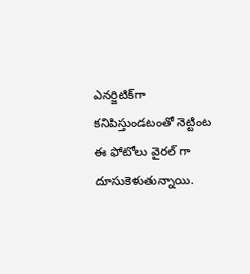ఎనర్జిటిక్‌గా కనిపిస్తుండటంతో నెట్టింట ఈ ఫోటోలు వైరల్ గా దూసుకెళుతున్నాయి.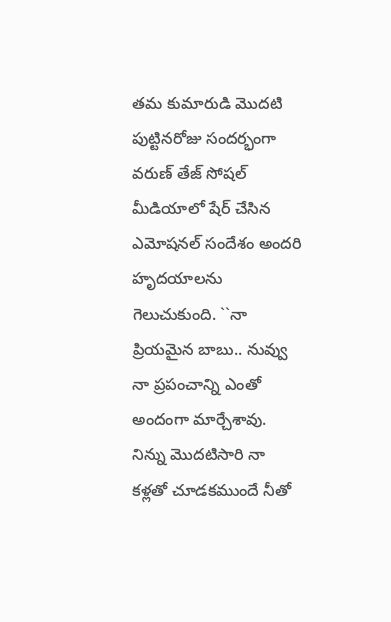తమ కుమారుడి మొదటి పుట్టినరోజు సందర్భంగా వరుణ్ తేజ్ సోషల్ మీడియాలో షేర్ చేసిన ఎమోష‌న‌ల్ సందేశం అందరి హృదయాలను గెలుచుకుంది. ``నా ప్రియమైన బాబు.. నువ్వు నా ప్రపంచాన్ని ఎంతో అందంగా మార్చేశావు. నిన్ను మొదటిసారి నా కళ్లతో చూడకముందే నీతో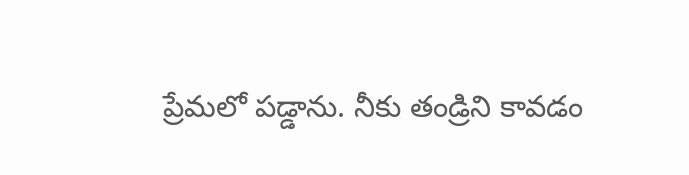ప్రేమలో పడ్డాను. నీకు తండ్రిని కావడం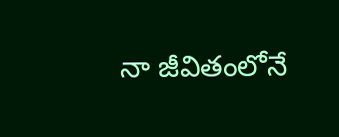నా జీవితంలోనే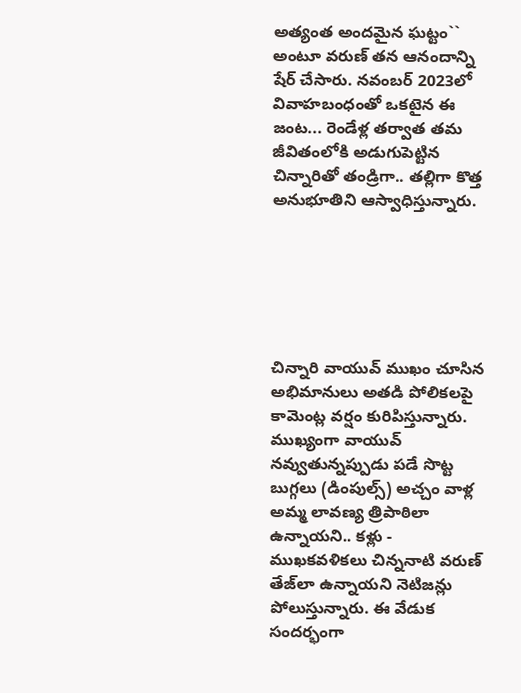అత్యంత అందమైన ఘట్టం`` అంటూ వరుణ్ తన ఆనందాన్ని షేర్ చేసారు. నవంబర్ 2023లో వివాహబంధంతో ఒకటైన ఈ జంట... రెండేళ్ల తర్వాత తమ జీవితంలోకి అడుగుపెట్టిన చిన్నారితో తండ్రిగా.. తల్లిగా కొత్త అనుభూతిని ఆస్వాధిస్తున్నారు.






చిన్నారి వాయువ్ ముఖం చూసిన అభిమానులు అత‌డి పోలికలపై కామెంట్ల వర్షం కురిపిస్తున్నారు. ముఖ్యంగా వాయువ్ నవ్వుతున్నప్పుడు పడే సొట్ట బుగ్గలు (డింపుల్స్) అచ్చం వాళ్ల అమ్మ లావణ్య త్రిపాఠిలా ఉన్నాయని.. కళ్లు - ముఖకవళికలు చిన్ననాటి వరుణ్ తేజ్‌లా ఉన్నాయని నెటిజన్లు పోలుస్తున్నారు. ఈ వేడుక సందర్భంగా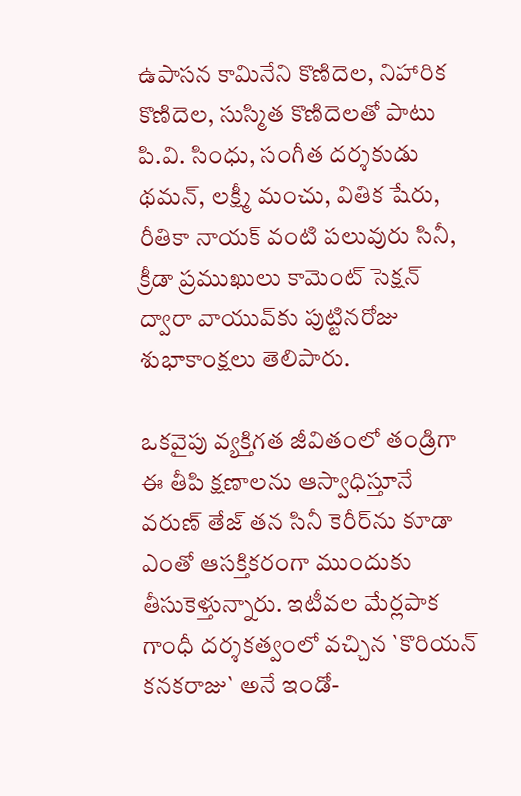ఉపాసన కామినేని కొణిదెల, నిహారిక కొణిదెల, సుస్మిత కొణిదెలతో పాటు పి.వి. సింధు, సంగీత దర్శకుడు థమన్, లక్ష్మీ మంచు, వితిక షేరు, రీతికా నాయక్ వంటి పలువురు సినీ, క్రీడా ప్రముఖులు కామెంట్ సెక్షన్ ద్వారా వాయువ్‌కు పుట్టినరోజు శుభాకాంక్షలు తెలిపారు.

ఒకవైపు వ్యక్తిగత జీవితంలో తండ్రిగా ఈ తీపి క్షణాలను ఆస్వాధిస్తూనే వరుణ్ తేజ్ తన సినీ కెరీర్‌ను కూడా ఎంతో ఆసక్తికరంగా ముందుకు తీసుకెళ్తున్నారు. ఇటీవల మేర్లపాక గాంధీ దర్శకత్వంలో వచ్చిన `కొరియన్ కనకరాజు` అనే ఇండో-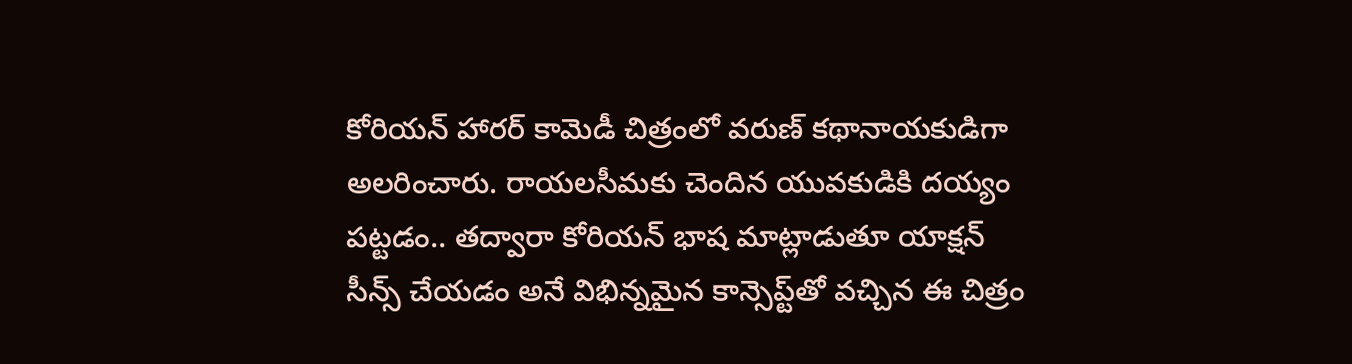కోరియన్ హారర్ కామెడీ చిత్రంలో వ‌రుణ్‌ కథానాయకుడిగా అలరించారు. రాయలసీమకు చెందిన యువకుడికి దయ్యం పట్టడం.. తద్వారా కోరియన్ భాష మాట్లాడుతూ యాక్షన్ సీన్స్ చేయడం అనే విభిన్నమైన కాన్సెప్ట్‌తో వచ్చిన ఈ చిత్రం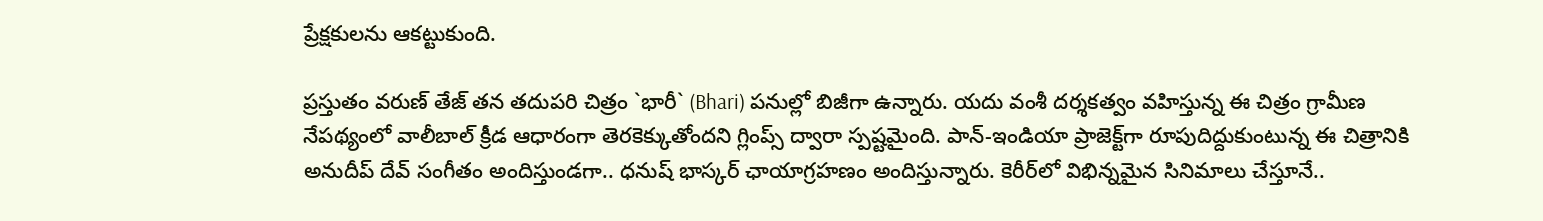ప్రేక్షకులను ఆకట్టుకుంది.

ప్రస్తుతం వరుణ్ తేజ్ తన తదుపరి చిత్రం `భారీ` (Bhari) పనుల్లో బిజీగా ఉన్నారు. యదు వంశీ దర్శకత్వం వహిస్తున్న ఈ చిత్రం గ్రామీణ నేపథ్యంలో వాలీబాల్ క్రీడ ఆధారంగా తెరకెక్కుతోందని గ్లింప్స్ ద్వారా స్పష్టమైంది. పాన్-ఇండియా ప్రాజెక్ట్‌గా రూపుదిద్దుకుంటున్న ఈ చిత్రానికి అనుదీప్ దేవ్ సంగీతం అందిస్తుండగా.. ధనుష్ భాస్కర్ ఛాయాగ్రహణం అందిస్తున్నారు. కెరీర్‌లో విభిన్నమైన సినిమాలు చేస్తూనే..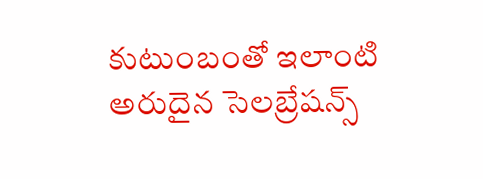కుటుంబంతో ఇలాంటి అరుదైన సెల‌బ్రేష‌న్స్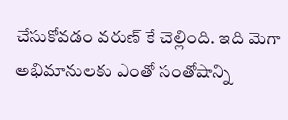చేసుకోవ‌డం వ‌రుణ్ కే చెల్లింది. ఇది మెగా అభిమానులకు ఎంతో సంతోషాన్ని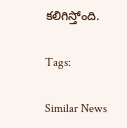కలిగిస్తోంది.

Tags:

Similar News